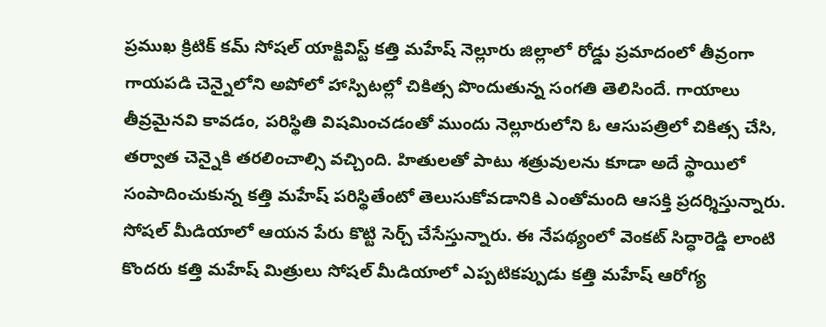ప్రముఖ క్రిటిక్ కమ్ సోషల్ యాక్టివిస్ట్ కత్తి మహేష్ నెల్లూరు జిల్లాలో రోడ్డు ప్రమాదంలో తీవ్రంగా గాయపడి చెన్నైలోని అపోలో హాస్పిటల్లో చికిత్స పొందుతున్న సంగతి తెలిసిందే. గాయాలు తీవ్రమైనవి కావడం, పరిస్థితి విషమించడంతో ముందు నెల్లూరులోని ఓ ఆసుపత్రిలో చికిత్స చేసి, తర్వాత చెన్నైకి తరలించాల్సి వచ్చింది. హితులతో పాటు శత్రువులను కూడా అదే స్థాయిలో సంపాదించుకున్న కత్తి మహేష్ పరిస్థితేంటో తెలుసుకోవడానికి ఎంతోమంది ఆసక్తి ప్రదర్శిస్తున్నారు. సోషల్ మీడియాలో ఆయన పేరు కొట్టి సెర్చ్ చేసేస్తున్నారు. ఈ నేపథ్యంలో వెంకట్ సిద్ధారెడ్డి లాంటి కొందరు కత్తి మహేష్ మిత్రులు సోషల్ మీడియాలో ఎప్పటికప్పుడు కత్తి మహేష్ ఆరోగ్య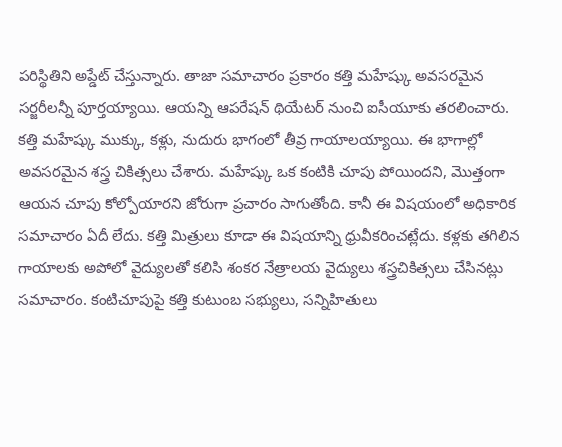పరిస్థితిని అప్డేట్ చేస్తున్నారు. తాజా సమాచారం ప్రకారం కత్తి మహేష్కు అవసరమైన సర్జరీలన్నీ పూర్తయ్యాయి. ఆయన్ని ఆపరేషన్ థియేటర్ నుంచి ఐసీయూకు తరలించారు.
కత్తి మహేష్కు ముక్కు, కళ్లు, నుదురు భాగంలో తీవ్ర గాయాలయ్యాయి. ఈ భాగాల్లో అవసరమైన శస్త్ర చికిత్సలు చేశారు. మహేష్కు ఒక కంటికి చూపు పోయిందని, మొత్తంగా ఆయన చూపు కోల్పోయారని జోరుగా ప్రచారం సాగుతోంది. కానీ ఈ విషయంలో అధికారిక సమాచారం ఏదీ లేదు. కత్తి మిత్రులు కూడా ఈ విషయాన్ని ధ్రువీకరించట్లేదు. కళ్లకు తగిలిన గాయాలకు అపోలో వైద్యులతో కలిసి శంకర నేత్రాలయ వైద్యులు శస్త్రచికిత్సలు చేసినట్లు సమాచారం. కంటిచూపుపై కత్తి కుటుంబ సభ్యులు, సన్నిహితులు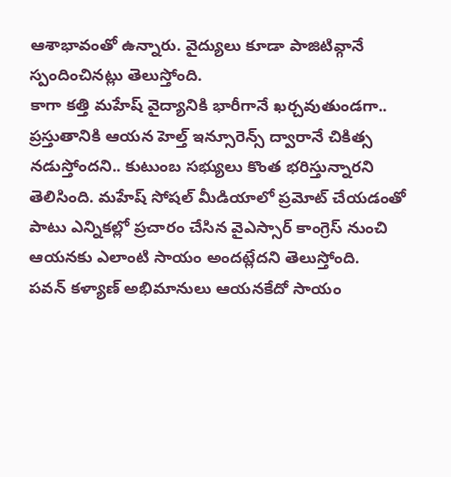ఆశాభావంతో ఉన్నారు. వైద్యులు కూడా పాజిటివ్గానే స్పందించినట్లు తెలుస్తోంది.
కాగా కత్తి మహేష్ వైద్యానికి భారీగానే ఖర్చవుతుండగా.. ప్రస్తుతానికి ఆయన హెల్త్ ఇన్సూరెన్స్ ద్వారానే చికిత్స నడుస్తోందని.. కుటుంబ సభ్యులు కొంత భరిస్తున్నారని తెలిసింది. మహేష్ సోషల్ మీడియాలో ప్రమోట్ చేయడంతో పాటు ఎన్నికల్లో ప్రచారం చేసిన వైఎస్సార్ కాంగ్రెస్ నుంచి ఆయనకు ఎలాంటి సాయం అందట్లేదని తెలుస్తోంది.
పవన్ కళ్యాణ్ అభిమానులు ఆయనకేదో సాయం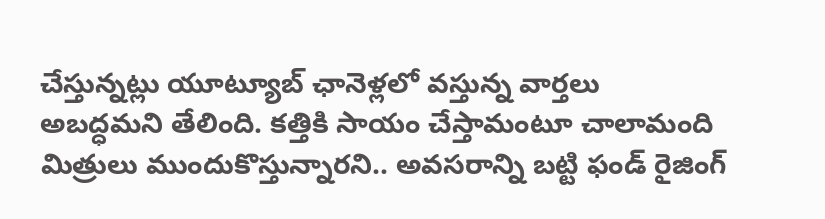చేస్తున్నట్లు యూట్యూబ్ ఛానెళ్లలో వస్తున్న వార్తలు అబద్ధమని తేలింది. కత్తికి సాయం చేస్తామంటూ చాలామంది మిత్రులు ముందుకొస్తున్నారని.. అవసరాన్ని బట్టి ఫండ్ రైజింగ్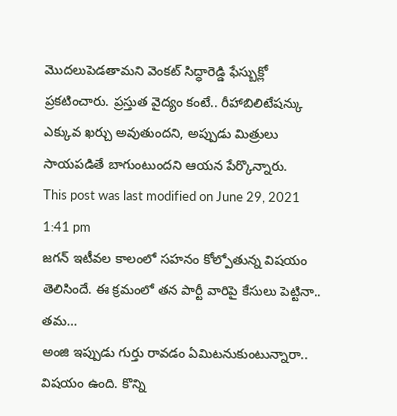మొదలుపెడతామని వెంకట్ సిద్ధారెడ్డి ఫేస్బుక్లో ప్రకటించారు. ప్రస్తుత వైద్యం కంటే.. రీహాబిలిటేషన్కు ఎక్కువ ఖర్చు అవుతుందని, అప్పుడు మిత్రులు సాయపడితే బాగుంటుందని ఆయన పేర్కొన్నారు.
This post was last modified on June 29, 2021 1:41 pm
జగన్ ఇటీవల కాలంలో సహనం కోల్పోతున్న విషయం తెలిసిందే. ఈ క్రమంలో తన పార్టీ వారిపై కేసులు పెట్టినా.. తమ…
అంజి ఇప్పుడు గుర్తు రావడం ఏమిటనుకుంటున్నారా.. విషయం ఉంది. కొన్ని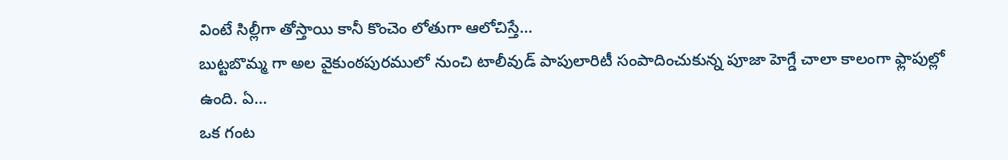వింటే సిల్లీగా తోస్తాయి కానీ కొంచెం లోతుగా ఆలోచిస్తే…
బుట్టబొమ్మ గా అల వైకుంఠపురములో నుంచి టాలీవుడ్ పాపులారిటీ సంపాదించుకున్న పూజా హెగ్డే చాలా కాలంగా ఫ్లాపుల్లో ఉంది. ఏ…
ఒక గంట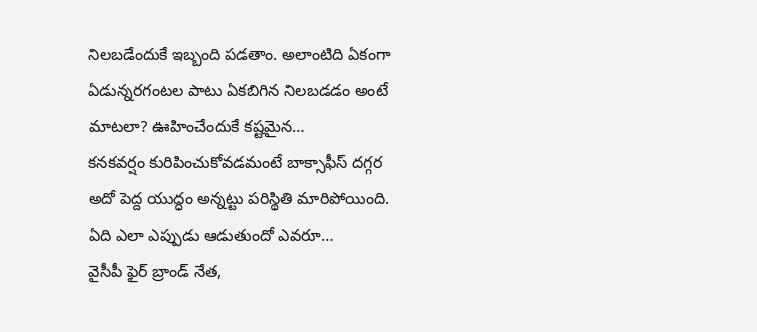నిలబడేందుకే ఇబ్బంది పడతాం. అలాంటిది ఏకంగా ఏడున్నరగంటల పాటు ఏకబిగిన నిలబడడం అంటే మాటలా? ఊహించేందుకే కష్టమైన…
కనకవర్షం కురిపించుకోవడమంటే బాక్సాఫీస్ దగ్గర అదో పెద్ద యుద్ధం అన్నట్టు పరిస్థితి మారిపోయింది. ఏది ఎలా ఎప్పుడు ఆడుతుందో ఎవరూ…
వైసీపీ ఫైర్ బ్రాండ్ నేత,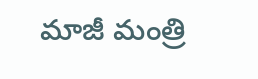మాజీ మంత్రి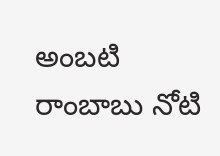అంబటి రాంబాబు నోటి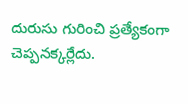దురుసు గురించి ప్రత్యేకంగా చెప్పనక్కర్లేదు.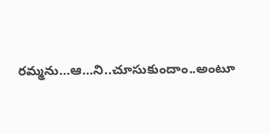రమ్మను…ఆ…ని..చూసుకుందాం..అంటూ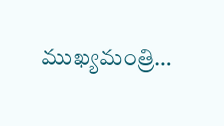ముఖ్యమంత్రి…